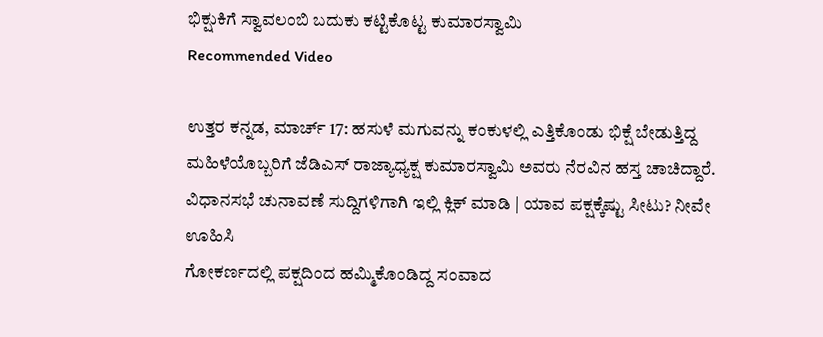ಭಿಕ್ಷುಕಿಗೆ ಸ್ವಾವಲಂಬಿ ಬದುಕು ಕಟ್ಟಿಕೊಟ್ಟ ಕುಮಾರಸ್ವಾಮಿ
Recommended Video

ಉತ್ತರ ಕನ್ನಡ, ಮಾರ್ಚ್ 17: ಹಸುಳೆ ಮಗುವನ್ನು ಕಂಕುಳಲ್ಲಿ ಎತ್ತಿಕೊಂಡು ಭಿಕ್ಷೆ ಬೇಡುತ್ತಿದ್ದ ಮಹಿಳೆಯೊಬ್ಬರಿಗೆ ಜೆಡಿಎಸ್ ರಾಜ್ಯಾಧ್ಯಕ್ಷ ಕುಮಾರಸ್ವಾಮಿ ಅವರು ನೆರವಿನ ಹಸ್ತ ಚಾಚಿದ್ದಾರೆ.
ವಿಧಾನಸಭೆ ಚುನಾವಣೆ ಸುದ್ದಿಗಳಿಗಾಗಿ ಇಲ್ಲಿ ಕ್ಲಿಕ್ ಮಾಡಿ | ಯಾವ ಪಕ್ಷಕ್ಕೆಷ್ಟು ಸೀಟು? ನೀವೇ ಊಹಿಸಿ
ಗೋಕರ್ಣದಲ್ಲಿ ಪಕ್ಷದಿಂದ ಹಮ್ಮಿಕೊಂಡಿದ್ದ ಸಂವಾದ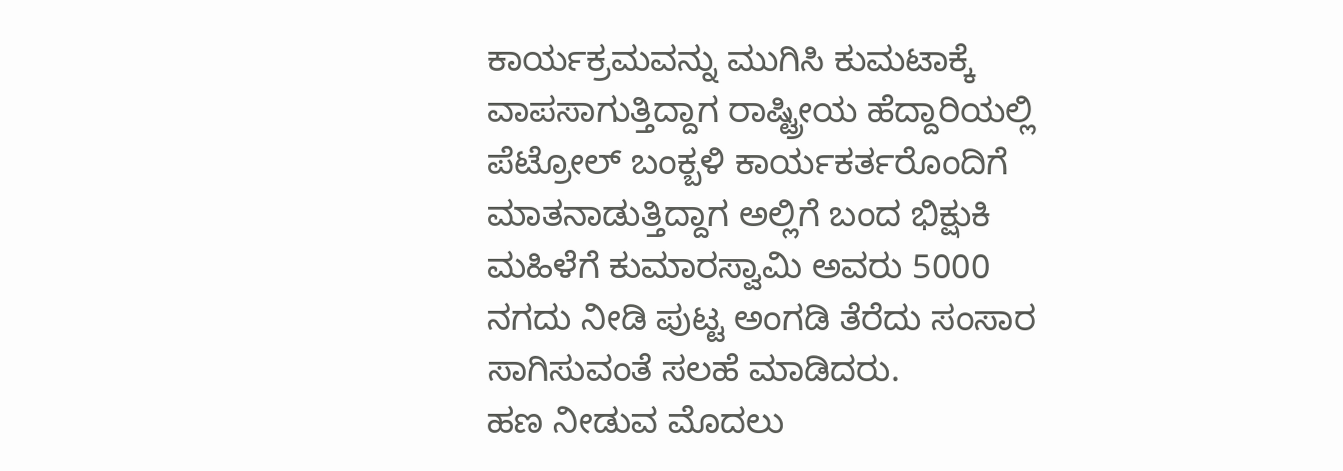ಕಾರ್ಯಕ್ರಮವನ್ನು ಮುಗಿಸಿ ಕುಮಟಾಕ್ಕೆ ವಾಪಸಾಗುತ್ತಿದ್ದಾಗ ರಾಷ್ಟ್ರೀಯ ಹೆದ್ದಾರಿಯಲ್ಲಿ ಪೆಟ್ರೋಲ್ ಬಂಕ್ಬಳಿ ಕಾರ್ಯಕರ್ತರೊಂದಿಗೆ ಮಾತನಾಡುತ್ತಿದ್ದಾಗ ಅಲ್ಲಿಗೆ ಬಂದ ಭಿಕ್ಷುಕಿ ಮಹಿಳೆಗೆ ಕುಮಾರಸ್ವಾಮಿ ಅವರು 5000 ನಗದು ನೀಡಿ ಪುಟ್ಟ ಅಂಗಡಿ ತೆರೆದು ಸಂಸಾರ ಸಾಗಿಸುವಂತೆ ಸಲಹೆ ಮಾಡಿದರು.
ಹಣ ನೀಡುವ ಮೊದಲು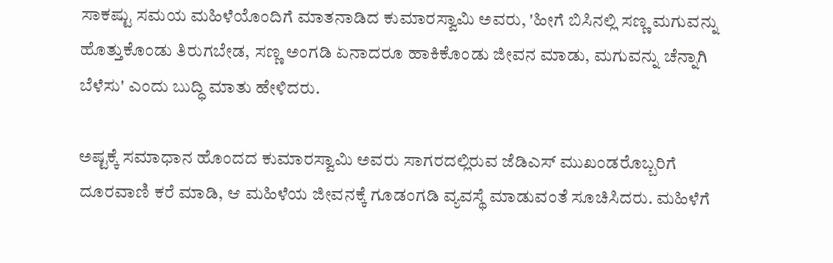ಸಾಕಷ್ಟು ಸಮಯ ಮಹಿಳೆಯೊಂದಿಗೆ ಮಾತನಾಡಿದ ಕುಮಾರಸ್ವಾಮಿ ಅವರು, 'ಹೀಗೆ ಬಿಸಿನಲ್ಲಿ ಸಣ್ಣ ಮಗುವನ್ನು ಹೊತ್ತುಕೊಂಡು ತಿರುಗಬೇಡ, ಸಣ್ಣ ಅಂಗಡಿ ಏನಾದರೂ ಹಾಕಿಕೊಂಡು ಜೀವನ ಮಾಡು, ಮಗುವನ್ನು ಚೆನ್ನಾಗಿ ಬೆಳೆಸು' ಎಂದು ಬುದ್ಧಿ ಮಾತು ಹೇಳಿದರು.

ಅಷ್ಟಕ್ಕೆ ಸಮಾಧಾನ ಹೊಂದದ ಕುಮಾರಸ್ವಾಮಿ ಅವರು ಸಾಗರದಲ್ಲಿರುವ ಜೆಡಿಎಸ್ ಮುಖಂಡರೊಬ್ಬರಿಗೆ ದೂರವಾಣಿ ಕರೆ ಮಾಡಿ, ಆ ಮಹಿಳೆಯ ಜೀವನಕ್ಕೆ ಗೂಡಂಗಡಿ ವ್ಯವಸ್ಥೆ ಮಾಡುವಂತೆ ಸೂಚಿಸಿದರು. ಮಹಿಳೆಗೆ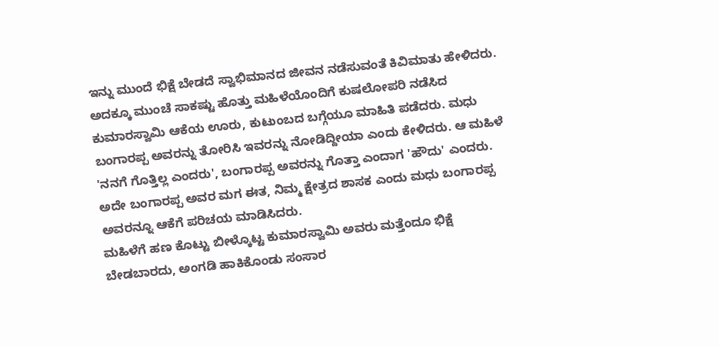ಇನ್ನು ಮುಂದೆ ಭಿಕ್ಷೆ ಬೇಡದೆ ಸ್ವಾಭಿಮಾನದ ಜೀವನ ನಡೆಸುವಂತೆ ಕಿವಿಮಾತು ಹೇಳಿದರು.
ಅದಕ್ಕೂ ಮುಂಚೆ ಸಾಕಷ್ಟು ಹೊತ್ತು ಮಹಿಳೆಯೊಂದಿಗೆ ಕುಷಲೋಪರಿ ನಡೆಸಿದ ಕುಮಾರಸ್ವಾಮಿ ಆಕೆಯ ಊರು, ಕುಟುಂಬದ ಬಗ್ಗೆಯೂ ಮಾಹಿತಿ ಪಡೆದರು. ಮಧು ಬಂಗಾರಪ್ಪ ಅವರನ್ನು ತೋರಿಸಿ ಇವರನ್ನು ನೋಡಿದ್ದೀಯಾ ಎಂದು ಕೇಳಿದರು. ಆ ಮಹಿಳೆ 'ನನಗೆ ಗೊತ್ತಿಲ್ಲ ಎಂದರು', ಬಂಗಾರಪ್ಪ ಅವರನ್ನು ಗೊತ್ತಾ ಎಂದಾಗ 'ಹೌದು' ಎಂದರು. ಅದೇ ಬಂಗಾರಪ್ಪ ಅವರ ಮಗ ಈತ, ನಿಮ್ಮ ಕ್ಷೇತ್ರದ ಶಾಸಕ ಎಂದು ಮಧು ಬಂಗಾರಪ್ಪ ಅವರನ್ನೂ ಆಕೆಗೆ ಪರಿಚಯ ಮಾಡಿಸಿದರು.
ಮಹಿಳೆಗೆ ಹಣ ಕೊಟ್ಟು ಬೀಳ್ಕೊಟ್ಟ ಕುಮಾರಸ್ವಾಮಿ ಅವರು ಮತ್ತೆಂದೂ ಭಿಕ್ಷೆ ಬೇಡಬಾರದು, ಅಂಗಡಿ ಹಾಕಿಕೊಂಡು ಸಂಸಾರ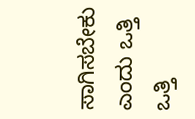ಸಾಗಿಸಬೇಕು ಎಂದು ಒತ್ತಿ ಒತ್ತಿ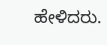ಹೇಳಿದರು.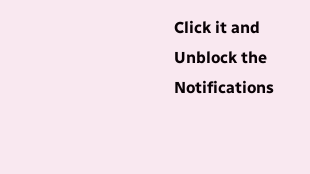Click it and Unblock the Notifications